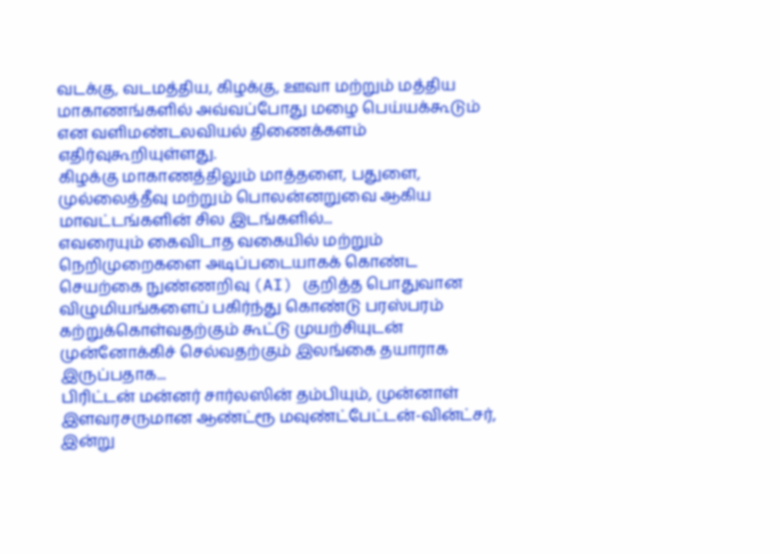வடக்கு, வடமத்திய, கிழக்கு, ஊவா மற்றும் மத்திய மாகாணங்களில் அவ்வப்போது மழை பெய்யக்கூடும் என வளிமண்டலவியல் திணைக்களம் எதிர்வுகூறியுள்ளது.
கிழக்கு மாகாணத்திலும் மாத்தளை, பதுளை, முல்லைத்தீவு மற்றும் பொலன்னறுவை ஆகிய மாவட்டங்களின் சில இடங்களில்...
எவரையும் கைவிடாத வகையில் மற்றும் நெறிமுறைகளை அடிப்படையாகக் கொண்ட செயற்கை நுண்ணறிவு (AI) குறித்த பொதுவான விழுமியங்களைப் பகிர்ந்து கொண்டு பரஸ்பரம் கற்றுக்கொள்வதற்கும் கூட்டு முயற்சியுடன் முன்னோக்கிச் செல்வதற்கும் இலங்கை தயாராக இருப்பதாக...
பிரிட்டன் மன்னர் சார்லஸின் தம்பியும், முன்னாள் இளவரசருமான ஆண்ட்ரூ மவுண்ட்பேட்டன்-வின்ட்சர், இன்று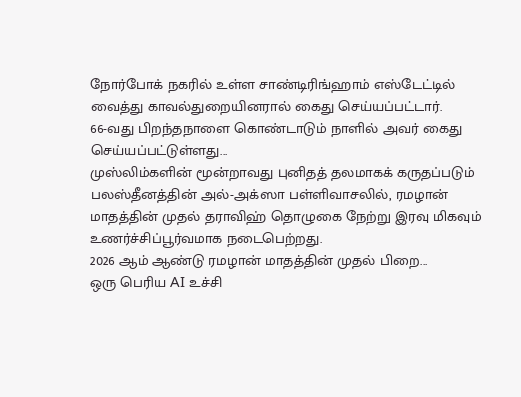நோர்போக் நகரில் உள்ள சாண்டிரிங்ஹாம் எஸ்டேட்டில் வைத்து காவல்துறையினரால் கைது செய்யப்பட்டார்.
66-வது பிறந்தநாளை கொண்டாடும் நாளில் அவர் கைது செய்யப்பட்டுள்ளது...
முஸ்லிம்களின் மூன்றாவது புனிதத் தலமாகக் கருதப்படும் பலஸ்தீனத்தின் அல்-அக்ஸா பள்ளிவாசலில், ரமழான் மாதத்தின் முதல் தராவிஹ் தொழுகை நேற்று இரவு மிகவும் உணர்ச்சிப்பூர்வமாக நடைபெற்றது.
2026 ஆம் ஆண்டு ரமழான் மாதத்தின் முதல் பிறை...
ஒரு பெரிய AI உச்சி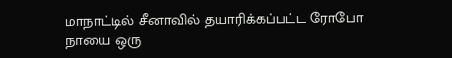மாநாட்டில் சீனாவில் தயாரிக்கப்பட்ட ரோபோ நாயை ஒரு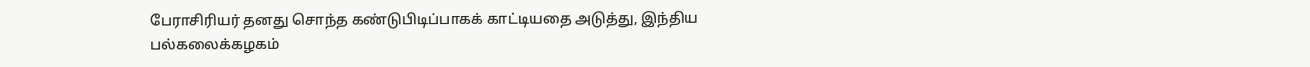பேராசிரியர் தனது சொந்த கண்டுபிடிப்பாகக் காட்டியதை அடுத்து, இந்திய பல்கலைக்கழகம்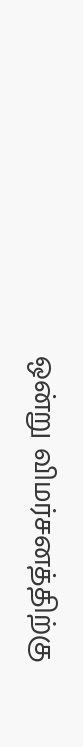ஒன்று விமர்சனத்திற்கு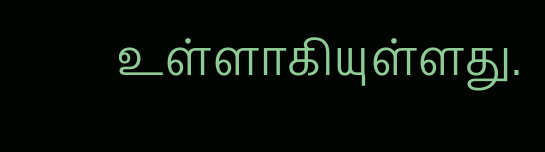உள்ளாகியுள்ளது.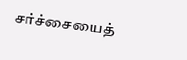சர்ச்சையைத்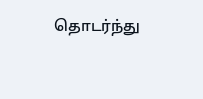தொடர்ந்து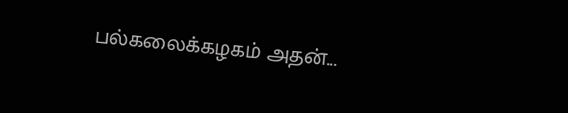பல்கலைக்கழகம் அதன்...